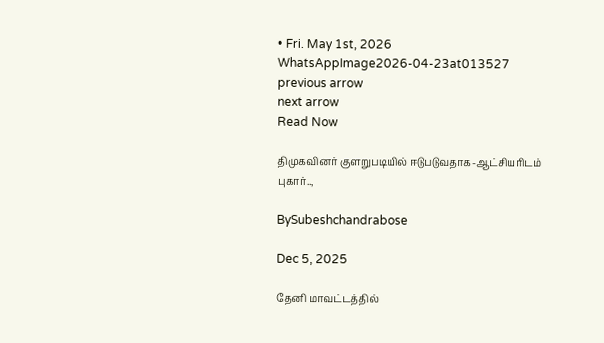• Fri. May 1st, 2026
WhatsAppImage2026-04-23at013527
previous arrow
next arrow
Read Now

திமுகவினர் குளறுபடியில் ஈடுபடுவதாக-ஆட்சியரிடம் புகார்..,

BySubeshchandrabose

Dec 5, 2025

தேனி மாவட்டத்தில்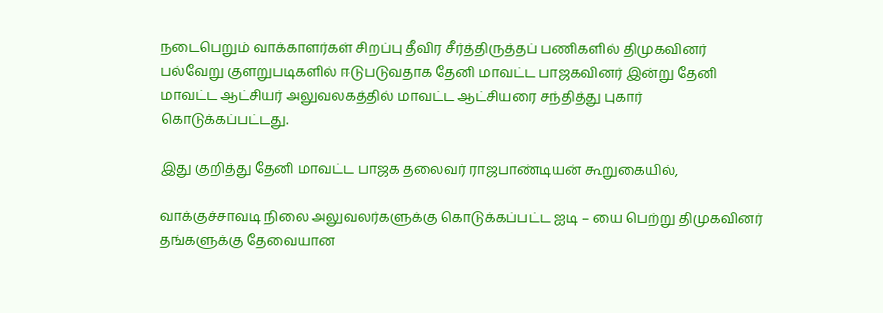நடைபெறும் வாக்காளர்கள் சிறப்பு தீவிர சீர்த்திருத்தப் பணிகளில் திமுகவினர் பல்வேறு குளறுபடிகளில் ஈடுபடுவதாக தேனி மாவட்ட பாஜகவினர் இன்று தேனி மாவட்ட ஆட்சியர் அலுவலகத்தில் மாவட்ட ஆட்சியரை சந்தித்து புகார் கொடுக்கப்பட்டது.

இது குறித்து தேனி மாவட்ட பாஜக தலைவர் ராஜபாண்டியன் கூறுகையில்,

வாக்குச்சாவடி நிலை அலுவலர்களுக்கு கொடுக்கப்பட்ட ஐடி – யை பெற்று திமுகவினர் தங்களுக்கு தேவையான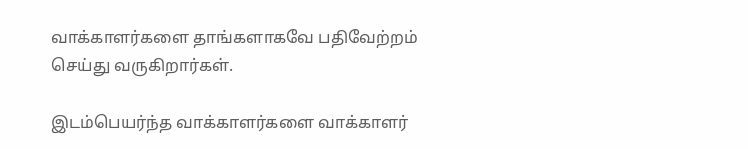வாக்காளர்களை தாங்களாகவே பதிவேற்றம் செய்து வருகிறார்கள்.

இடம்பெயர்ந்த வாக்காளர்களை வாக்காளர்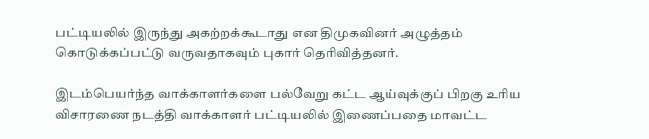பட்டியலில் இருந்து அகற்றக்கூடாது என திமுகவினர் அழுத்தம் கொடுக்கப்பட்டு வருவதாகவும் புகார் தெரிவித்தனர்.

இடம்பெயர்ந்த வாக்காளர்களை பல்வேறு கட்ட ஆய்வுக்குப் பிறகு உரிய விசாரணை நடத்தி வாக்காளர் பட்டியலில் இணைப்பதை மாவட்ட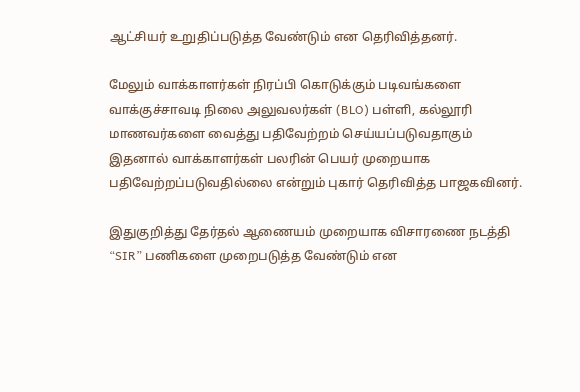ஆட்சியர் உறுதிப்படுத்த வேண்டும் என தெரிவித்தனர்.

மேலும் வாக்காளர்கள் நிரப்பி கொடுக்கும் படிவங்களை வாக்குச்சாவடி நிலை அலுவலர்கள் (BLO) பள்ளி, கல்லூரி மாணவர்களை வைத்து பதிவேற்றம் செய்யப்படுவதாகும் இதனால் வாக்காளர்கள் பலரின் பெயர் முறையாக பதிவேற்றப்படுவதில்லை என்றும் புகார் தெரிவித்த பாஜகவினர்.

இதுகுறித்து தேர்தல் ஆணையம் முறையாக விசாரணை நடத்தி “SIR” பணிகளை முறைபடுத்த வேண்டும் என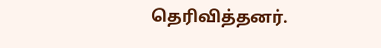தெரிவித்தனர்.